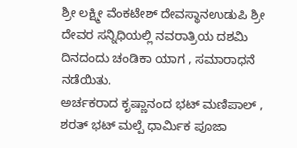ಶ್ರೀ ಲಕ್ಷ್ಮೀ ವೆಂಕಟೇಶ್ ದೇವಸ್ಥಾನಉಡುಪಿ ಶ್ರೀ ದೇವರ ಸನ್ನಿಧಿಯಲ್ಲಿ ನವರಾತ್ರಿಯ ದಶಮಿ ದಿನದಂದು ಚಂಡಿಕಾ ಯಾಗ , ಸಮಾರಾಧನೆ ನಡೆಯಿತು.
ಅರ್ಚಕರಾದ ಕೃಷ್ಣಾನಂದ ಭಟ್ ಮಣಿಪಾಲ್ , ಶರತ್ ಭಟ್ ಮಲ್ಪೆ ಧಾರ್ಮಿಕ ಪೂಜಾ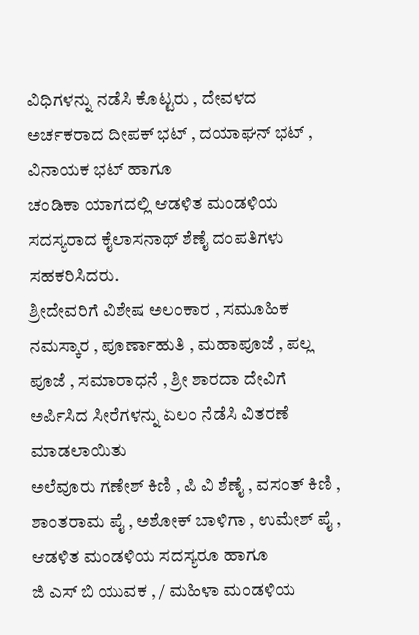ವಿಧಿಗಳನ್ನು ನಡೆಸಿ ಕೊಟ್ಟರು , ದೇವಳದ ಅರ್ಚಕರಾದ ದೀಪಕ್ ಭಟ್ , ದಯಾಘನ್ ಭಟ್ , ವಿನಾಯಕ ಭಟ್ ಹಾಗೂ
ಚಂಡಿಕಾ ಯಾಗದಲ್ಲಿ ಆಡಳಿತ ಮಂಡಳಿಯ ಸದಸ್ಯರಾದ ಕೈಲಾಸನಾಥ್ ಶೆಣೈ ದಂಪತಿಗಳು ಸಹಕರಿಸಿದರು.
ಶ್ರೀದೇವರಿಗೆ ವಿಶೇಷ ಅಲಂಕಾರ , ಸಮೂಹಿಕ ನಮಸ್ಕಾರ , ಪೂರ್ಣಾಹುತಿ , ಮಹಾಪೂಜೆ , ಪಲ್ಲ ಪೂಜೆ , ಸಮಾರಾಧನೆ , ಶ್ರೀ ಶಾರದಾ ದೇವಿಗೆ ಅರ್ಪಿಸಿದ ಸೀರೆಗಳನ್ನು ಏಲಂ ನೆಡೆಸಿ ವಿತರಣೆ ಮಾಡಲಾಯಿತು
ಅಲೆವೂರು ಗಣೇಶ್ ಕಿಣಿ , ಪಿ ವಿ ಶೆಣೈ , ವಸಂತ್ ಕಿಣಿ , ಶಾಂತರಾಮ ಪೈ , ಅಶೋಕ್ ಬಾಳಿಗಾ , ಉಮೇಶ್ ಪೈ , ಆಡಳಿತ ಮಂಡಳಿಯ ಸದಸ್ಯರೂ ಹಾಗೂ
ಜಿ ಎಸ್ ಬಿ ಯುವಕ , / ಮಹಿಳಾ ಮಂಡಳಿಯ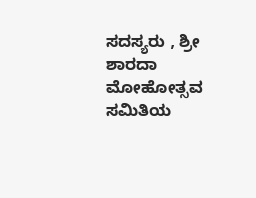ಸದಸ್ಯರು , ಶ್ರೀ ಶಾರದಾ ಮೋಹೋತ್ಸವ ಸಮಿತಿಯ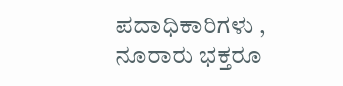ಪದಾಧಿಕಾರಿಗಳು , ನೂರಾರು ಭಕ್ತರೂ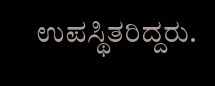ಉಪಸ್ಥಿತರಿದ್ದರು.